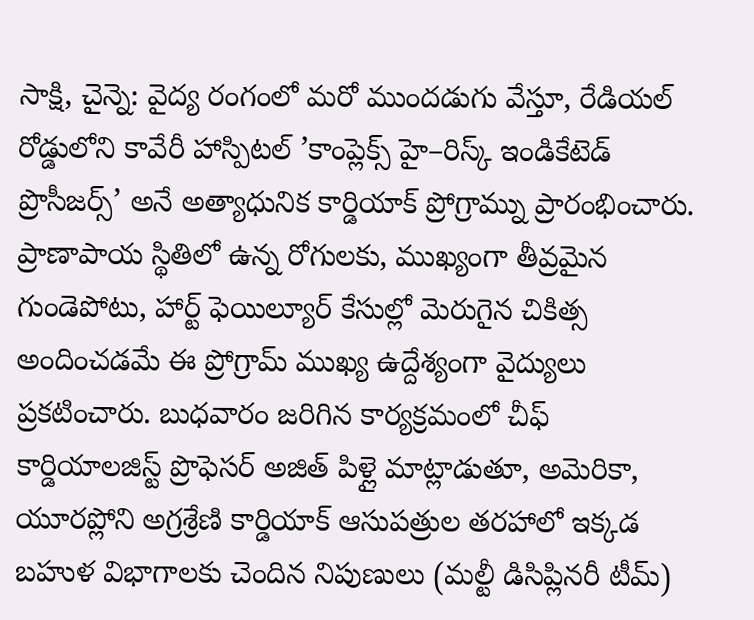సాక్షి, చైన్నె: వైద్య రంగంలో మరో ముందడుగు వేస్తూ, రేడియల్ రోడ్డులోని కావేరీ హాస్పిటల్ ’కాంప్లెక్స్ హై–రిస్క్ ఇండికేటెడ్ ప్రొసీజర్స్’ అనే అత్యాధునిక కార్డియాక్ ప్రోగ్రామ్ను ప్రారంభించారు. ప్రాణాపాయ స్థితిలో ఉన్న రోగులకు, ముఖ్యంగా తీవ్రమైన గుండెపోటు, హార్ట్ ఫెయిల్యూర్ కేసుల్లో మెరుగైన చికిత్స అందించడమే ఈ ప్రోగ్రామ్ ముఖ్య ఉద్దేశ్యంగా వైద్యులు ప్రకటించారు. బుధవారం జరిగిన కార్యక్రమంలో చీఫ్ కార్డియాలజిస్ట్ ప్రొఫెసర్ అజిత్ పిళ్లై మాట్లాడుతూ, అమెరికా, యూరప్లోని అగ్రశ్రేణి కార్డియాక్ ఆసుపత్రుల తరహాలో ఇక్కడ బహుళ విభాగాలకు చెందిన నిపుణులు (మల్టీ డిసిప్లినరీ టీమ్)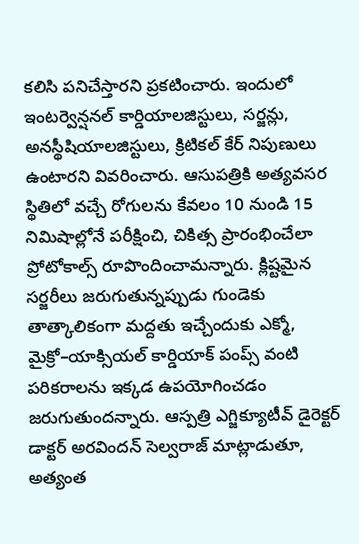కలిసి పనిచేస్తారని ప్రకటించారు. ఇందులో ఇంటర్వెన్షనల్ కార్డియాలజిస్టులు, సర్జన్లు, అనస్థీషియాలజిస్టులు, క్రిటికల్ కేర్ నిపుణులు ఉంటారని వివరించారు. ఆసుపత్రికి అత్యవసర స్థితిలో వచ్చే రోగులను కేవలం 10 నుండి 15 నిమిషాల్లోనే పరీక్షించి, చికిత్స ప్రారంభించేలా ప్రోటోకాల్స్ రూపొందించామన్నారు. క్లిష్టమైన సర్జరీలు జరుగుతున్నప్పుడు గుండెకు తాత్కాలికంగా మద్దతు ఇచ్చేందుకు ఎక్మో, మైక్రో–యాక్సియల్ కార్డియాక్ పంప్స్ వంటి పరికరాలను ఇక్కడ ఉపయోగించడం జరుగుతుందన్నారు. ఆస్పత్రి ఎగ్జిక్యూటీవ్ డైరెక్టర్ డాక్టర్ అరవిందన్ సెల్వరాజ్ మాట్లాడుతూ, అత్యంత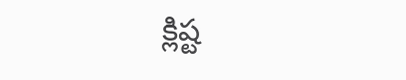క్లిష్ట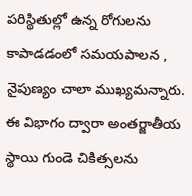పరిస్థితుల్లో ఉన్న రోగులను కాపాడడంలో సమయపాలన , నైపుణ్యం చాలా ముఖ్యమన్నారు. ఈ విభాగం ద్వారా అంతర్జాతీయ స్థాయి గుండె చికిత్సలను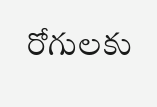రోగులకు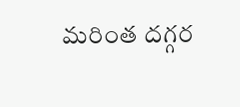మరింత దగ్గర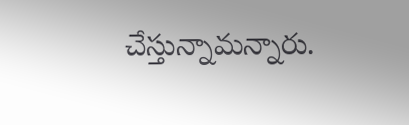చేస్తున్నామన్నారు.